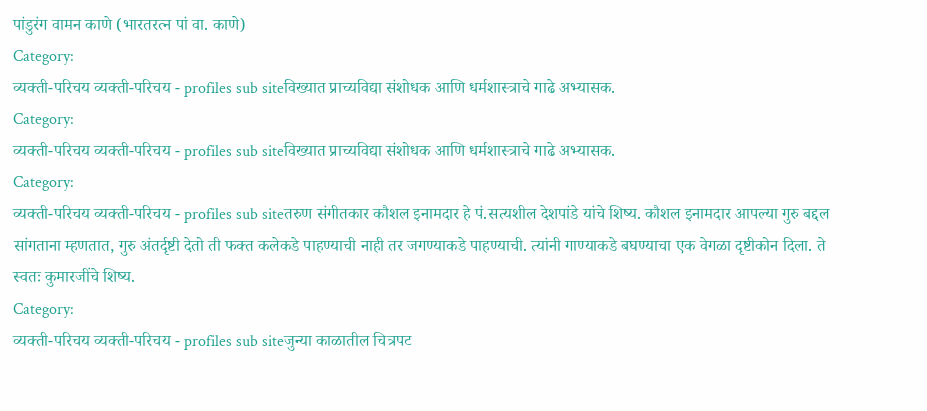पांडुरंग वामन काणे (भारतरत्न पां वा. काणे)
Category:
व्यक्ती-परिचय व्यक्ती-परिचय - profiles sub siteविख्यात प्राच्यविद्या संशोधक आणि धर्मशास्त्राचे गाढे अभ्यासक.
Category:
व्यक्ती-परिचय व्यक्ती-परिचय - profiles sub siteविख्यात प्राच्यविद्या संशोधक आणि धर्मशास्त्राचे गाढे अभ्यासक.
Category:
व्यक्ती-परिचय व्यक्ती-परिचय - profiles sub siteतरुण संगीतकार कौशल इनामदार हे पं.सत्यशील देशपांडे यांचे शिष्य. कौशल इनामदार आपल्या गुरु बद्दल सांगताना म्हणतात, गुरु अंतर्दृष्टी देतो ती फक्त कलेकडे पाहण्याची नाही तर जगण्याकडे पाहण्याची. त्यांनी गाण्याकडे बघण्याचा एक वेगळा दृष्टीकोन दिला. ते स्वतः कुमारजींचे शिष्य.
Category:
व्यक्ती-परिचय व्यक्ती-परिचय - profiles sub siteजुन्या काळातील चित्रपट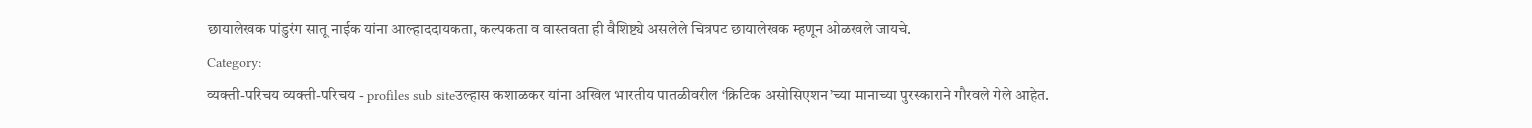छायालेखक पांडुरंग सातू नाईक यांना आल्हाददायकता, कल्पकता व वास्तवता ही वैशिष्ट्ये असलेले चित्रपट छायालेखक म्हणून ओळखले जायचे.
Category:
व्यक्ती-परिचय व्यक्ती-परिचय - profiles sub siteउल्हास कशाळकर यांना अखिल भारतीय पातळीवरील ‘क्रिटिक असोसिएशन’च्या मानाच्या पुरस्काराने गौरवले गेले आहेत.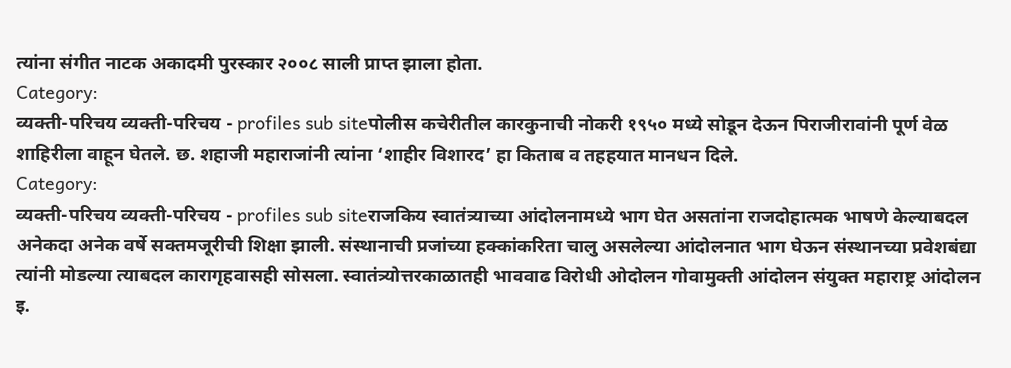त्यांना संगीत नाटक अकादमी पुरस्कार २००८ साली प्राप्त झाला होता.
Category:
व्यक्ती-परिचय व्यक्ती-परिचय - profiles sub siteपोलीस कचेरीतील कारकुनाची नोकरी १९५० मध्ये सोडून देऊन पिराजीरावांनी पूर्ण वेळ शाहिरीला वाहून घेतले. छ. शहाजी महाराजांनी त्यांना ‘शाहीर विशारद’ हा किताब व तहहयात मानधन दिले.
Category:
व्यक्ती-परिचय व्यक्ती-परिचय - profiles sub siteराजकिय स्वातंत्र्याच्या आंदोलनामध्ये भाग घेत असतांना राजदोहात्मक भाषणे केल्याबदल अनेकदा अनेक वर्षे सक्तमजूरीची शिक्षा झाली. संस्थानाची प्रजांच्या हक्कांकरिता चालु असलेल्या आंदोलनात भाग घेऊन संस्थानच्या प्रवेशबंद्या त्यांनी मोडल्या त्याबदल कारागृहवासही सोसला. स्वातंत्र्योत्तरकाळातही भाववाढ विरोधी ओदोलन गोवामुक्ती आंदोलन संयुक्त महाराष्ट्र आंदोलन इ.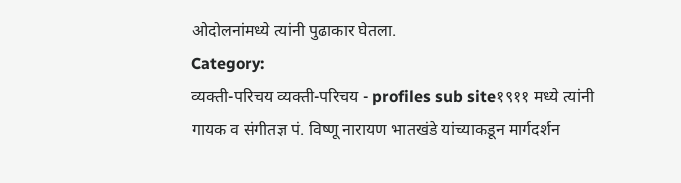ओदोलनांमध्ये त्यांनी पुढाकार घेतला.
Category:
व्यक्ती-परिचय व्यक्ती-परिचय - profiles sub site१९११ मध्ये त्यांनी गायक व संगीतज्ञ पं. विष्णू नारायण भातखंडे यांच्याकडून मार्गदर्शन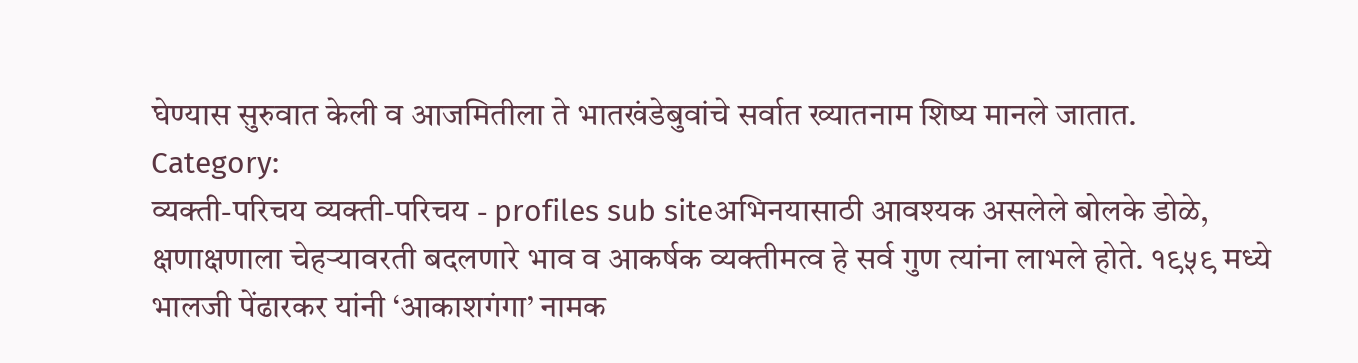घेण्यास सुरुवात केली व आजमितीला ते भातखंडेबुवांचे सर्वात ख्यातनाम शिष्य मानले जातात.
Category:
व्यक्ती-परिचय व्यक्ती-परिचय - profiles sub siteअभिनयासाठी आवश्यक असलेले बोलके डोळे, क्षणाक्षणाला चेहऱ्यावरती बदलणारे भाव व आकर्षक व्यक्तीमत्व हे सर्व गुण त्यांना लाभले होते. १९५९ मध्ये भालजी पेंढारकर यांनी ‘आकाशगंगा’ नामक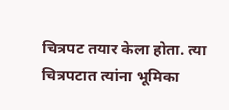चित्रपट तयार केला होता. त्या चित्रपटात त्यांना भूमिका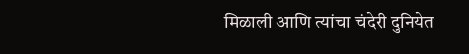मिळाली आणि त्यांचा चंदेरी दुनियेत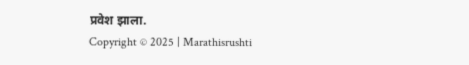प्रवेश झाला.
Copyright © 2025 | Marathisrushti